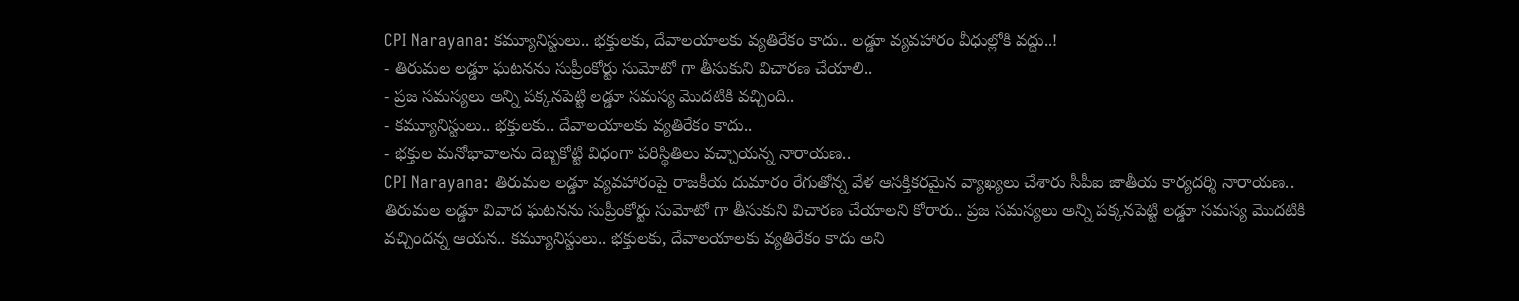CPI Narayana: కమ్యూనిస్టులు.. భక్తులకు, దేవాలయాలకు వ్యతిరేకం కాదు.. లడ్డూ వ్యవహారం వీధుల్లోకి వద్దు..!
- తిరుమల లడ్డూ ఘటనను సుప్రీంకోర్టు సుమోటో గా తీసుకుని విచారణ చేయాలి..
- ప్రజ సమస్యలు అన్ని పక్కనపెట్టి లడ్డూ సమస్య మొదటికి వచ్చింది..
- కమ్యూనిస్టులు.. భక్తులకు.. దేవాలయాలకు వ్యతిరేకం కాదు..
- భక్తుల మనోభావాలను దెబ్బకోట్టి విధంగా పరిస్థితిలు వచ్చాయన్న నారాయణ..
CPI Narayana: తిరుమల లడ్డూ వ్యవహారంపై రాజకీయ దుమారం రేగుతోన్న వేళ ఆసక్తికరమైన వ్యాఖ్యలు చేశారు సీపీఐ జాతీయ కార్యదర్శి నారాయణ.. తిరుమల లడ్డూ వివాద ఘటనను సుప్రీంకోర్టు సుమోటో గా తీసుకుని విచారణ చేయాలని కోరారు.. ప్రజ సమస్యలు అన్ని పక్కనపెట్టి లడ్డూ సమస్య మొదటికి వచ్చిందన్న ఆయన.. కమ్యూనిస్టులు.. భక్తులకు, దేవాలయాలకు వ్యతిరేకం కాదు అని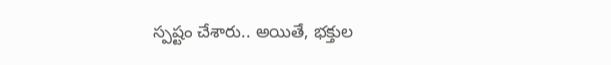స్పష్టం చేశారు.. అయితే, భక్తుల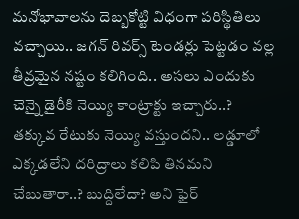మనోభావాలను దెబ్బకోట్టి విధంగా పరిస్థితిలు వచ్చాయి.. జగన్ రివర్స్ టెండర్లు పెట్టడం వల్ల తీవ్రమైన నష్టం కలిగింది.. అసలు ఎందుకు చెన్నై డైరీకి నెయ్యి కాంట్రాక్టు ఇచ్చారు..? తక్కువ రేటుకు నెయ్యి వస్తుందని.. లడ్డూలో ఎక్కడలేని దరిద్రాలు కలిపి తినమని చేబుతారా..? బుద్దిలేదా? అని ఫైర్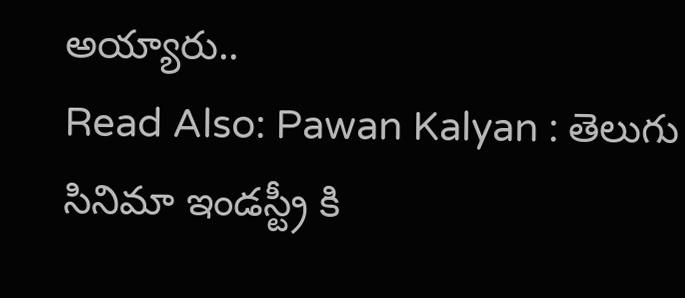అయ్యారు..
Read Also: Pawan Kalyan : తెలుగు సినిమా ఇండస్ట్రీ కి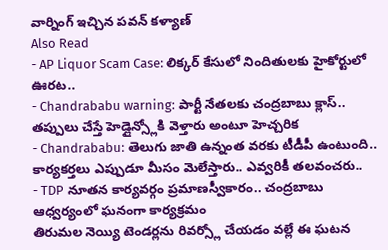వార్నింగ్ ఇచ్చిన పవన్ కళ్యాణ్
Also Read
- AP Liquor Scam Case: లిక్కర్ కేసులో నిందితులకు హైకోర్టులో ఊరట..
- Chandrababu warning: పార్టీ నేతలకు చంద్రబాబు క్లాస్.. తప్పులు చేస్తే హెడ్లైన్స్లోకి వెళ్తారు అంటూ హెచ్చరిక
- Chandrababu: తెలుగు జాతి ఉన్నంత వరకు టీడీపీ ఉంటుంది.. కార్యకర్తలు ఎప్పుడూ మీసం మెలేస్తారు.. ఎవ్వరికీ తలవంచరు..
- TDP నూతన కార్యవర్గం ప్రమాణస్వీకారం.. చంద్రబాబు ఆధ్వర్యంలో ఘనంగా కార్యక్రమం
తిరుమల నెయ్యి టెండర్లను రివర్స్లో చేయడం వల్లే ఈ ఘటన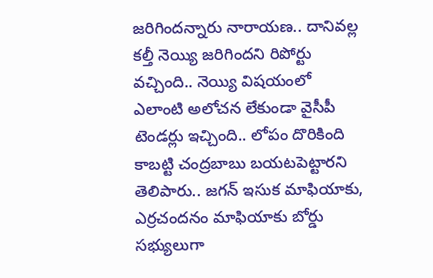జరిగిందన్నారు నారాయణ.. దానివల్ల కల్తీ నెయ్యి జరిగిందని రిపోర్టు వచ్చింది.. నెయ్యి విషయంలో ఎలాంటి అలోచన లేకుండా వైసీపీ టెండర్లు ఇచ్చింది.. లోపం దొరికింది కాబట్టి చంద్రబాబు బయటపెట్టారని తెలిపారు.. జగన్ ఇసుక మాఫియాకు, ఎర్రచందనం మాఫియాకు బోర్డు సభ్యులుగా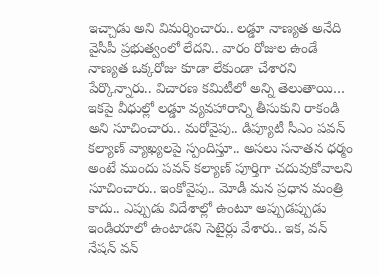ఇచ్చాడు అని విమర్శించారు.. లడ్డూ నాణ్యత అనేది వైసీపీ ప్రభుత్వంలో లేదని.. వారం రోజుల ఉండే నాణ్యత ఒక్కరోజు కూడా లేకుండా చేశారని పేర్కొన్నారు.. విచారణ కమిటీలో అన్ని తెలుతాయి… ఇకపై వీధుల్లో లడ్డూ వ్యవహారాన్ని తీసుకుని రాకండి అని సూచించారు.. మరోవైపు.. డిప్యూటీ సీఎం పవన్ కల్యాణ్ వ్యాఖ్యలపై స్పందిస్తూ.. అసలు సనాతన ధర్మం అంటే ముందు పవన్ కల్యాణ్ పూర్తిగా చదువుకోవాలని సూచించారు.. ఇంకోవైపు.. మోడీ మన ప్రధాన మంత్రి కాదు.. ఎప్పుడు విదేశాల్లో ఉంటూ అప్పుడప్పుడు ఇండియాలో ఉంటాడని సెటైర్లు వేశారు.. ఇక, వన్ నేషన్ వన్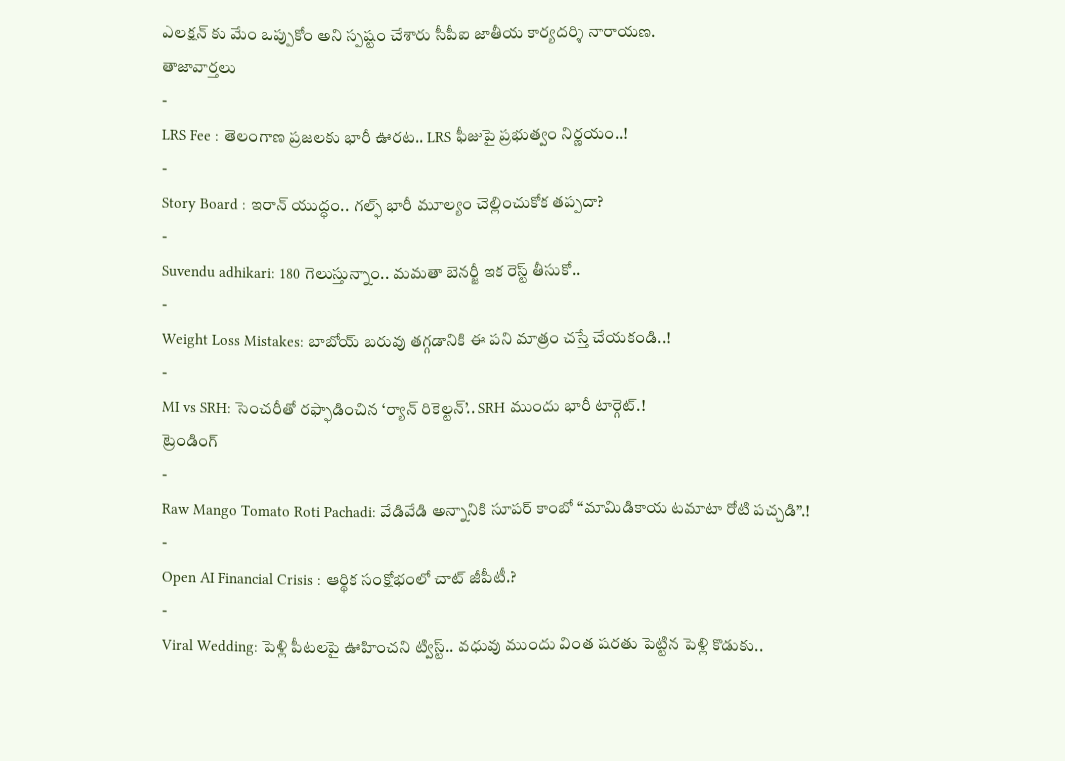ఎలక్షన్ కు మేం ఒప్పుకోం అని స్పష్టం చేశారు సీపీఐ జాతీయ కార్యదర్శి నారాయణ.
తాజావార్తలు
-
LRS Fee : తెలంగాణ ప్రజలకు భారీ ఊరట.. LRS ఫీజుపై ప్రభుత్వం నిర్ణయం..!
-
Story Board : ఇరాన్ యుద్ధం.. గల్ఫ్ భారీ మూల్యం చెల్లించుకోక తప్పదా?
-
Suvendu adhikari: 180 గెలుస్తున్నాం.. మమతా బెనర్జీ ఇక రెస్ట్ తీసుకో..
-
Weight Loss Mistakes: బాబోయ్ బరువు తగ్గడానికి ఈ పని మాత్రం చస్తే చేయకండి..!
-
MI vs SRH: సెంచరీతో రఫ్ఫాడించిన ‘ర్యాన్ రికెల్టన్’.. SRH ముందు భారీ టార్గెట్.!
ట్రెండింగ్
-
Raw Mango Tomato Roti Pachadi: వేడివేడి అన్నానికి సూపర్ కాంబో “మామిడికాయ టమాటా రోటి పచ్చడి”.!
-
Open AI Financial Crisis : ఆర్థిక సంక్షోభంలో చాట్ జీపీటీ.?
-
Viral Wedding: పెళ్లి పీటలపై ఊహించని ట్విస్ట్.. వధువు ముందు వింత షరతు పెట్టిన పెళ్లి కొడుకు..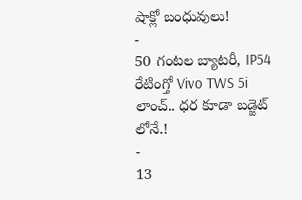షాక్లో బంధువులు!
-
50 గంటల బ్యాటరీ, IP54 రేటింగ్తో Vivo TWS 5i లాంచ్.. ధర కూడా బడ్జెట్ లోనే.!
-
13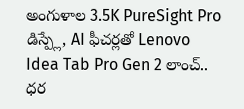అంగుళాల 3.5K PureSight Pro డిస్ప్లే, AI ఫీచర్లతో Lenovo Idea Tab Pro Gen 2 లాంచ్.. ధర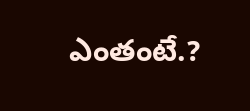ఎంతంటే.?